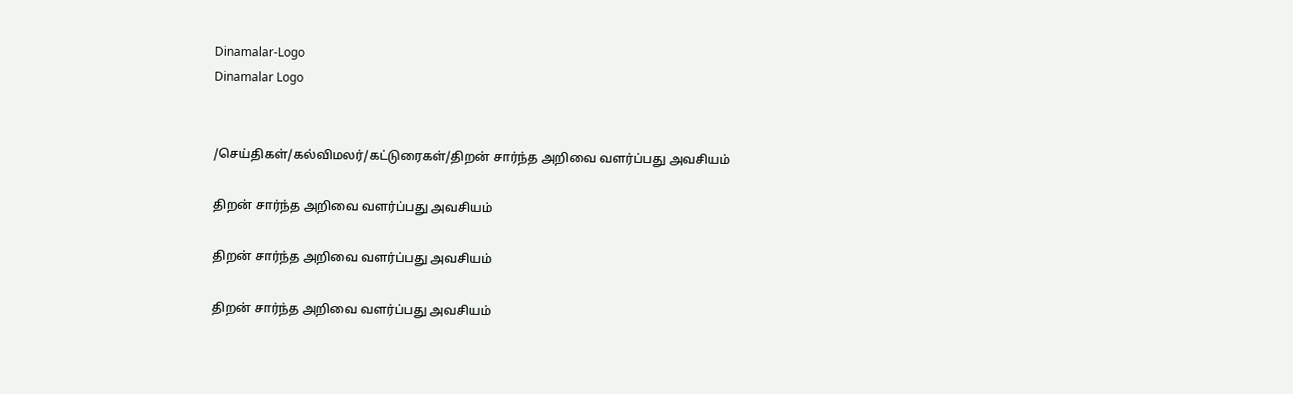Dinamalar-Logo
Dinamalar Logo


/செய்திகள்/கல்விமலர்/கட்டுரைகள்/திறன் சார்ந்த அறிவை வளர்ப்பது அவசியம்

திறன் சார்ந்த அறிவை வளர்ப்பது அவசியம்

திறன் சார்ந்த அறிவை வளர்ப்பது அவசியம்

திறன் சார்ந்த அறிவை வளர்ப்பது அவசியம்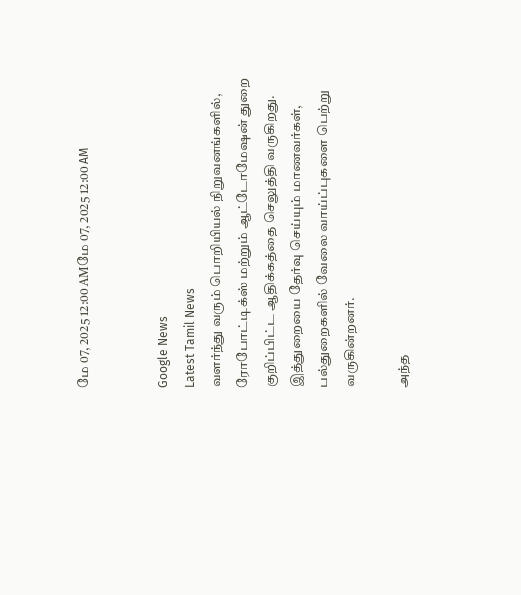மே 07, 2025 12:00 AMமே 07, 2025 12:00 AM


Google News
Latest Tamil News
வளர்ந்து வரும் பொறியியல் நிறுவனங்களில், ரோபோட்டிக்ஸ் மற்றும் ஆட்டோமேஷன் துறை குறிப்பிட்ட ஆதிக்கத்தை செலுத்தி வருகிறது. இத்துறையை தேர்வு செய்யும் மாணவர்கள், பல்துறைகளில் வேலை வாய்ப்புகளை பெற்று வருகின்றனர்.

அந்த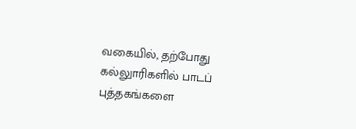வகையில், தற்போது கல்லுாரிகளில் பாடப் புத்தகங்களை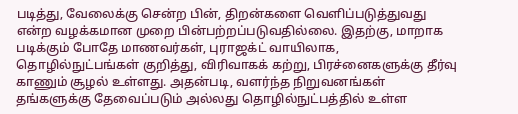படித்து, வேலைக்கு சென்ற பின், திறன்களை வெளிப்படுத்துவது என்ற வழக்கமான முறை பின்பற்றப்படுவதில்லை. இதற்கு, மாறாக படிக்கும் போதே மாணவர்கள், புராஜக்ட் வாயிலாக, தொழில்நுட்பங்கள் குறித்து, விரிவாகக் கற்று, பிரச்னைகளுக்கு தீர்வு காணும் சூழல் உள்ளது. அதன்படி, வளர்ந்த நிறுவனங்கள் தங்களுக்கு தேவைப்படும் அல்லது தொழில்நுட்பத்தில் உள்ள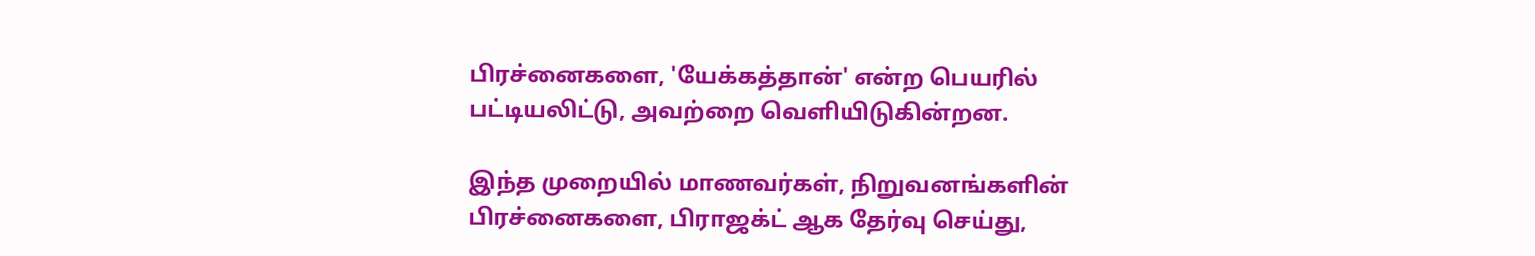பிரச்னைகளை, 'யேக்கத்தான்' என்ற பெயரில் பட்டியலிட்டு, அவற்றை வெளியிடுகின்றன.

இந்த முறையில் மாணவர்கள், நிறுவனங்களின் பிரச்னைகளை, பிராஜக்ட் ஆக தேர்வு செய்து,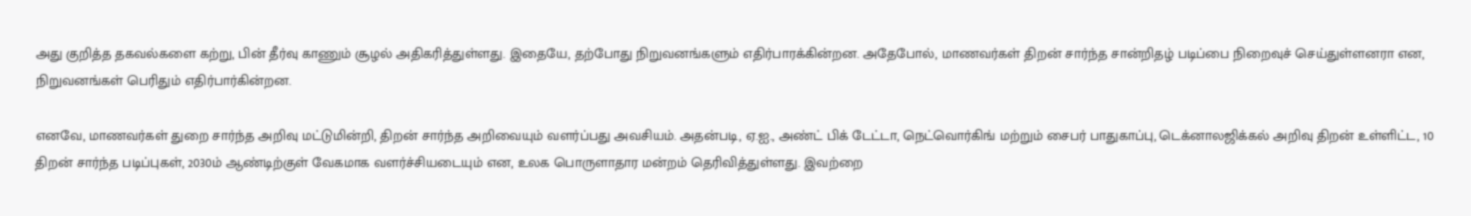அது குறித்த தகவல்களை கற்று, பின் தீர்வு காணும் சூழல் அதிகரித்துள்ளது. இதையே, தற்போது நிறுவனங்களும் எதிர்பாரக்கின்றன. அதேபோல், மாணவர்கள் திறன் சார்ந்த சான்றிதழ் படிப்பை நிறைவுச் செய்துள்ளனரா என, நிறுவனங்கள் பெரிதும் எதிர்பார்கின்றன.

எனவே, மாணவர்கள் துறை சார்ந்த அறிவு மட்டுமின்றி, திறன் சார்ந்த அறிவையும் வளர்ப்பது அவசியம். அதன்படி, ஏ.ஐ., அண்ட் பிக் டேட்டா, நெட்வொர்கிங் மற்றும் சைபர் பாதுகாப்பு, டெக்னாலஜிக்கல் அறிவு திறன் உள்ளிட்ட, 10 திறன் சார்ந்த படிப்புகள், 2030ம் ஆண்டிற்குள் வேகமாக வளர்ச்சியடையும் என, உலக பொருளாதார மன்றம் தெரிவித்துள்ளது. இவற்றை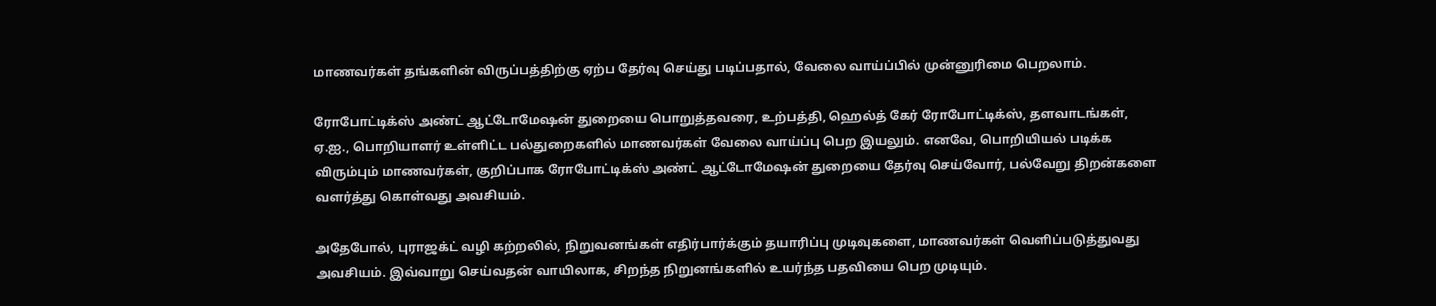மாணவர்கள் தங்களின் விருப்பத்திற்கு ஏற்ப தேர்வு செய்து படிப்பதால், வேலை வாய்ப்பில் முன்னுரிமை பெறலாம்.

ரோபோட்டிக்ஸ் அண்ட் ஆட்டோமேஷன் துறையை பொறுத்தவரை, உற்பத்தி, ஹெல்த் கேர் ரோபோட்டிக்ஸ், தளவாடங்கள், ஏ.ஐ., பொறியாளர் உள்ளிட்ட பல்துறைகளில் மாணவர்கள் வேலை வாய்ப்பு பெற இயலும். எனவே, பொறியியல் படிக்க விரும்பும் மாணவர்கள், குறிப்பாக ரோபோட்டிக்ஸ் அண்ட் ஆட்டோமேஷன் துறையை தேர்வு செய்வோர், பல்வேறு திறன்களை வளர்த்து கொள்வது அவசியம்.

அதேபோல், புராஜக்ட் வழி கற்றலில், நிறுவனங்கள் எதிர்பார்க்கும் தயாரிப்பு முடிவுகளை, மாணவர்கள் வெளிப்படுத்துவது அவசியம். இவ்வாறு செய்வதன் வாயிலாக, சிறந்த நிறுனங்களில் உயர்ந்த பதவியை பெற முடியும்.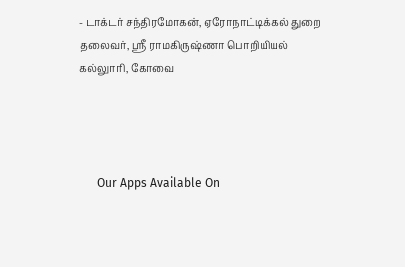- டாக்டர் சந்திரமோகன், ஏரோநாட்டிக்கல் துறை தலைவர், ஸ்ரீ ராமகிருஷ்ணா பொறியியல் கல்லுாரி, கோவை




      Our Apps Available On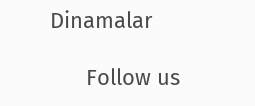Dinamalar

      Follow us